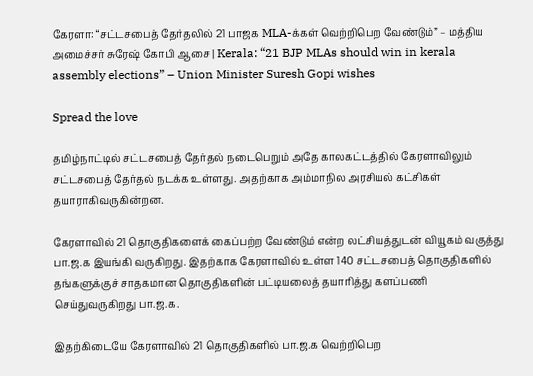கேரளா: “சட்டசபைத் தேர்தலில் 21 பாஜக MLA-க்கள் வெற்றிபெற வேண்டும்” – மத்திய அமைச்சர் சுரேஷ் கோபி ஆசை | Kerala: “21 BJP MLAs should win in kerala assembly elections” – Union Minister Suresh Gopi wishes

Spread the love

தமிழ்நாட்டில் சட்டசபைத் தேர்தல் நடைபெறும் அதே காலகட்டத்தில் கேரளாவிலும் சட்டசபைத் தேர்தல் நடக்க உள்ளது. அதற்காக அம்மாநில அரசியல் கட்சிகள் தயாராகிவருகின்றன.

கேரளாவில் 21 தொகுதிகளைக் கைப்பற்ற வேண்டும் என்ற லட்சியத்துடன் வியூகம் வகுத்து பா.ஜ.க இயங்கி வருகிறது. இதற்காக கேரளாவில் உள்ள 140 சட்டசபைத் தொகுதிகளில் தங்களுக்குச் சாதகமான தொகுதிகளின் பட்டியலைத் தயாரித்து களப்பணி செய்துவருகிறது பா.ஜ.க.

இதற்கிடையே கேரளாவில் 21 தொகுதிகளில் பா.ஜ.க வெற்றிபெற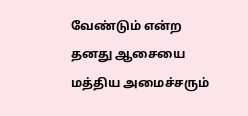வேண்டும் என்ற தனது ஆசையை மத்திய அமைச்சரும்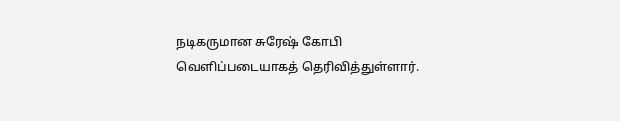நடிகருமான சுரேஷ் கோபி வெளிப்படையாகத் தெரிவித்துள்ளார்.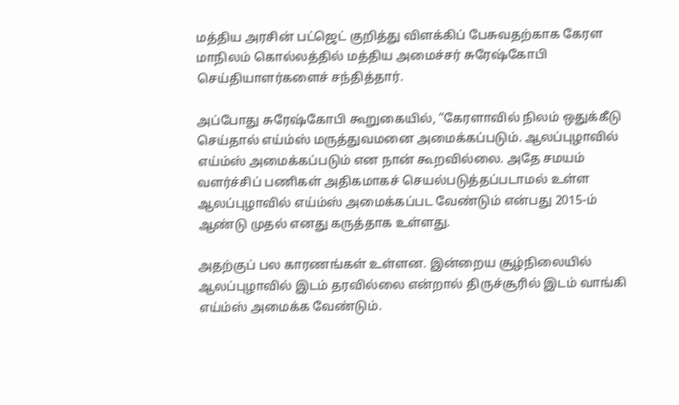மத்திய அரசின் பட்ஜெட் குறித்து விளக்கிப் பேசுவதற்காக கேரள மாநிலம் கொல்லத்தில் மத்திய அமைச்சர் சுரேஷ்கோபி செய்தியாளர்களைச் சந்தித்தார்.

அப்போது சுரேஷ்கோபி கூறுகையில், “கேரளாவில் நிலம் ஒதுக்கீடு செய்தால் எய்ம்ஸ் மருத்துவமனை அமைக்கப்படும். ஆலப்புழாவில் எய்ம்ஸ் அமைக்கப்படும் என நான் கூறவில்லை. அதே சமயம் வளர்ச்சிப் பணிகள் அதிகமாகச் செயல்படுத்தப்படாமல் உள்ள ஆலப்புழாவில் எய்ம்ஸ் அமைக்கப்பட வேண்டும் என்பது 2015-ம் ஆண்டு முதல் எனது கருத்தாக உள்ளது.

அதற்குப் பல காரணங்கள் உள்ளன. இன்றைய சூழ்நிலையில் ஆலப்புழாவில் இடம் தரவில்லை என்றால் திருச்சூரில் இடம் வாங்கி எய்ம்ஸ் அமைக்க வேண்டும்.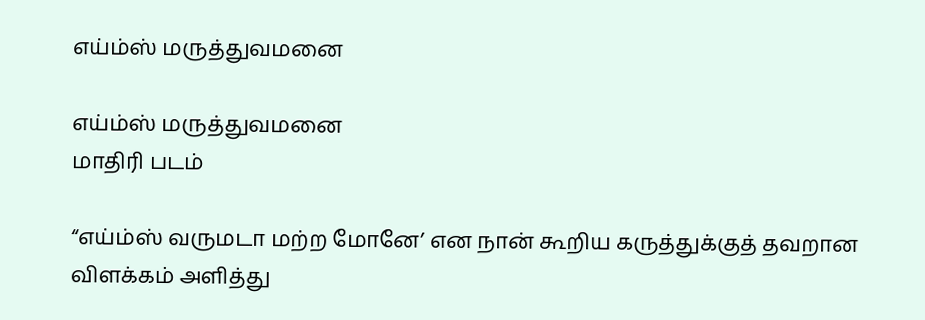எய்ம்ஸ் மருத்துவமனை

எய்ம்ஸ் மருத்துவமனை
மாதிரி படம்

“எய்ம்ஸ் வருமடா மற்ற மோனே’ என நான் கூறிய கருத்துக்குத் தவறான விளக்கம் அளித்து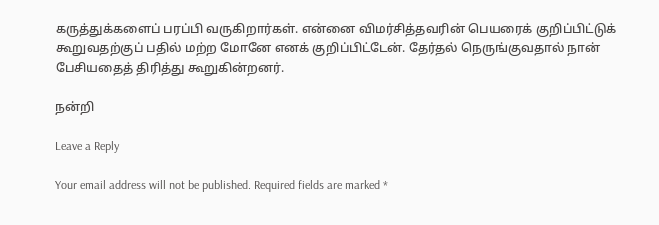கருத்துக்களைப் பரப்பி வருகிறார்கள். என்னை விமர்சித்தவரின் பெயரைக் குறிப்பிட்டுக் கூறுவதற்குப் பதில் மற்ற மோனே எனக் குறிப்பிட்டேன். தேர்தல் நெருங்குவதால் நான் பேசியதைத் திரித்து கூறுகின்றனர்.

நன்றி

Leave a Reply

Your email address will not be published. Required fields are marked *